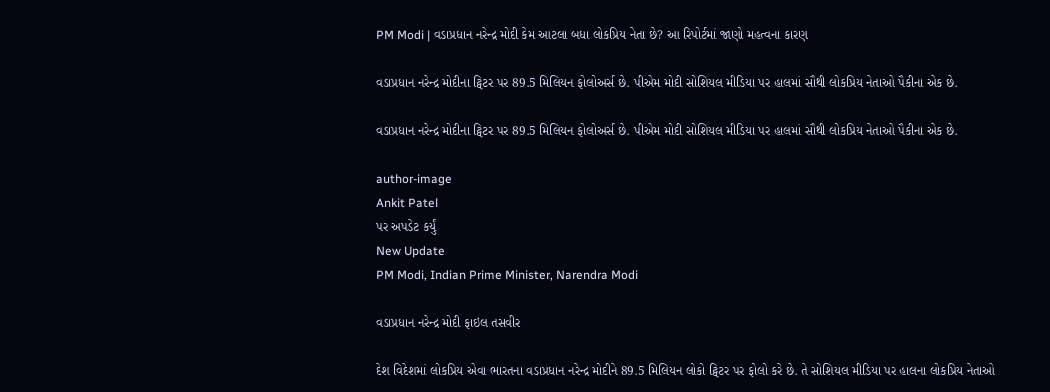PM Modi | વડાપ્રધાન નરેન્દ્ર મોદી કેમ આટલા બધા લોકપ્રિય નેતા છે? આ રિપોર્ટમાં જાણો મહત્વના કારણ

વડાપ્રધાન નરેન્દ્ર મોદીના ટ્વિટર પર 89.5 મિલિયન ફોલોઅર્સ છે. પીએમ મોદી સોશિયલ મીડિયા પર હાલમાં સૌથી લોકપ્રિય નેતાઓ પૈકીના એક છે.

વડાપ્રધાન નરેન્દ્ર મોદીના ટ્વિટર પર 89.5 મિલિયન ફોલોઅર્સ છે. પીએમ મોદી સોશિયલ મીડિયા પર હાલમાં સૌથી લોકપ્રિય નેતાઓ પૈકીના એક છે.

author-image
Ankit Patel
પર અપડેટ કર્યું
New Update
PM Modi, Indian Prime Minister, Narendra Modi

વડાપ્રધાન નરેન્દ્ર મોદી ફાઇલ તસવીર

દેશ વિદેશમાં લોકપ્રિય એવા ભારતના વડાપ્રધાન નરેન્દ્ર મોદીને 89.5 મિલિયન લોકો ટ્વિટર પર ફોલો કરે છે. તે સોશિયલ મીડિયા પર હાલના લોકપ્રિય નેતાઓ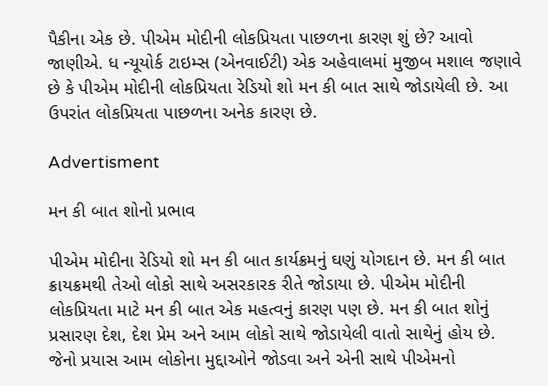પૈકીના એક છે. પીએમ મોદીની લોકપ્રિયતા પાછળના કારણ શું છે? આવો જાણીએ. ધ ન્યૂયોર્ક ટાઇમ્સ (એનવાઈટી) એક અહેવાલમાં મુજીબ મશાલ જણાવે છે કે પીએમ મોદીની લોકપ્રિયતા રેડિયો શો મન કી બાત સાથે જોડાયેલી છે. આ ઉપરાંત લોકપ્રિયતા પાછળના અનેક કારણ છે.

Advertisment

મન કી બાત શોનો પ્રભાવ

પીએમ મોદીના રેડિયો શો મન કી બાત કાર્યક્રમનું ઘણું યોગદાન છે. મન કી બાત ક્રાયક્રમથી તેઓ લોકો સાથે અસરકારક રીતે જોડાયા છે. પીએમ મોદીની લોકપ્રિયતા માટે મન કી બાત એક મહત્વનું કારણ પણ છે. મન કી બાત શોનું પ્રસારણ દેશ, દેશ પ્રેમ અને આમ લોકો સાથે જોડાયેલી વાતો સાથેનું હોય છે. જેનો પ્રયાસ આમ લોકોના મુદ્દાઓને જોડવા અને એની સાથે પીએમનો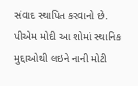સંવાદ સ્થાપિત કરવાનો છે. પીએમ મોદી આ શોમાં સ્થાનિક મુદ્દાઓથી લઇને નાની મોટી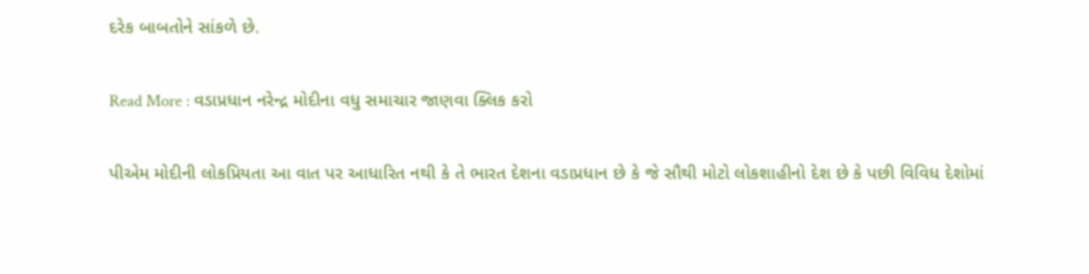દરેક બાબતોને સાંકળે છે.

Read More : વડાપ્રધાન નરેન્દ્ર મોદીના વધુ સમાચાર જાણવા ક્લિક કરો

પીએમ મોદીની લોકપ્રિયતા આ વાત પર આધારિત નથી કે તે ભારત દેશના વડાપ્રધાન છે કે જે સૌથી મોટો લોકશાહીનો દેશ છે કે પછી વિવિધ દેશોમાં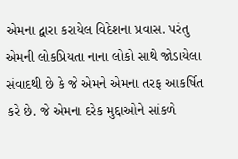એમના દ્વારા કરાયેલ વિદેશના પ્રવાસ. પરંતુ એમની લોકપ્રિયતા નાના લોકો સાથે જોડાયેલા સંવાદથી છે કે જે એમને એમના તરફ આકર્ષિત કરે છે. જે એમના દરેક મુદ્દાઓને સાંકળે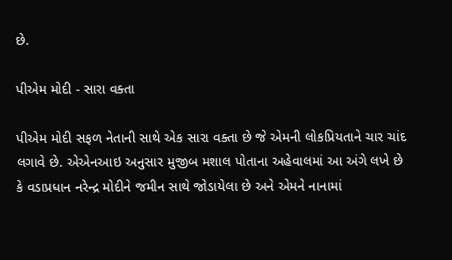છે.

પીએમ મોદી - સારા વક્તા

પીએમ મોદી સફળ નેતાની સાથે એક સારા વક્તા છે જે એમની લોકપ્રિયતાને ચાર ચાંદ લગાવે છે. એએનઆઇ અનુસાર મુજીબ મશાલ પોતાના અહેવાલમાં આ અંગે લખે છે કે વડાપ્રધાન નરેન્દ્ર મોદીને જમીન સાથે જોડાયેલા છે અને એમને નાનામાં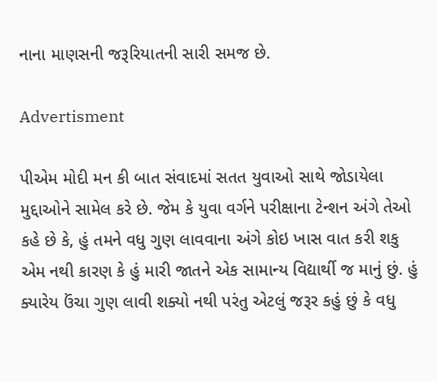નાના માણસની જરૂરિયાતની સારી સમજ છે.

Advertisment

પીએમ મોદી મન કી બાત સંવાદમાં સતત યુવાઓ સાથે જોડાયેલા મુદ્દાઓને સામેલ કરે છે. જેમ કે યુવા વર્ગને પરીક્ષાના ટેન્શન અંગે તેઓ કહે છે કે, હું તમને વધુ ગુણ લાવવાના અંગે કોઇ ખાસ વાત કરી શકુ એમ નથી કારણ કે હું મારી જાતને એક સામાન્ય વિદ્યાર્થી જ માનું છું. હું ક્યારેય ઉંચા ગુણ લાવી શક્યો નથી પરંતુ એટલું જરૂર કહું છું કે વધુ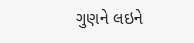ગુણને લઇને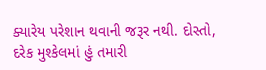ક્યારેય પરેશાન થવાની જરૂર નથી. દોસ્તો, દરેક મુશ્કેલમાં હું તમારી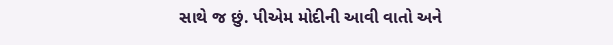સાથે જ છું. પીએમ મોદીની આવી વાતો અને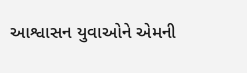આશ્વાસન યુવાઓને એમની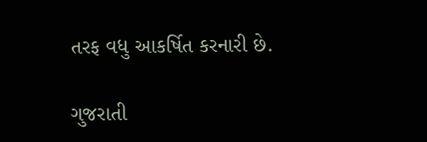તરફ વધુ આકર્ષિત કરનારી છે.

ગુજરાતી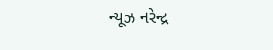ન્યૂઝ નરેન્દ્ર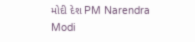મોદી દેશ PM Narendra Modi